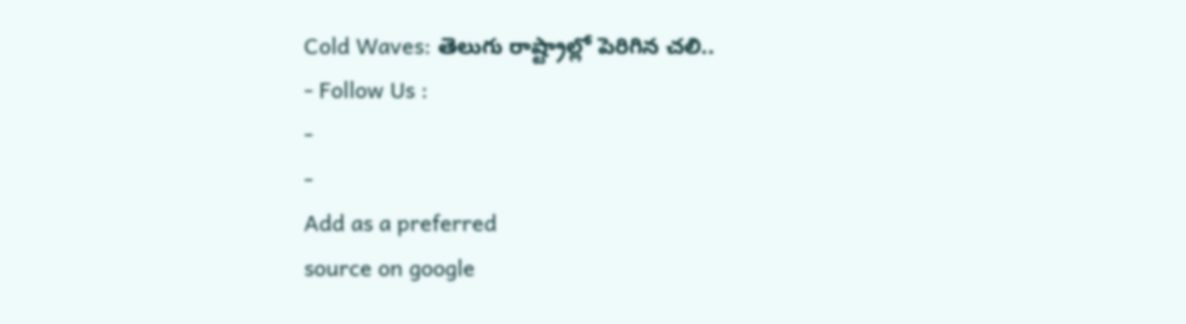Cold Waves: తెలుగు రాష్ట్రాల్లో పెరిగిన చలి..
- Follow Us :
-
-
Add as a preferred
source on google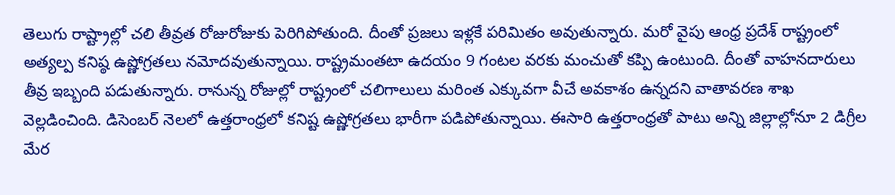తెలుగు రాష్ట్రాల్లో చలి తీవ్రత రోజురోజుకు పెరిగిపోతుంది. దీంతో ప్రజలు ఇళ్లకే పరిమితం అవుతున్నారు. మరో వైపు ఆంధ్ర ప్రదేశ్ రాష్ట్రంలో అత్యల్ప కనిష్ఠ ఉష్ణోగ్రతలు నమోదవుతున్నాయి. రాష్ట్రమంతటా ఉదయం 9 గంటల వరకు మంచుతో కప్పి ఉంటుంది. దీంతో వాహనదారులు తీవ్ర ఇబ్బంది పడుతున్నారు. రానున్న రోజుల్లో రాష్ట్రంలో చలిగాలులు మరింత ఎక్కువగా వీచే అవకాశం ఉన్నదని వాతావరణ శాఖ వెల్లడించింది. డిసెంబర్ నెలలో ఉత్తరాంధ్రలో కనిష్ట ఉష్ణోగ్రతలు భారీగా పడిపోతున్నాయి. ఈసారి ఉత్తరాంధ్రతో పాటు అన్ని జిల్లాల్లోనూ 2 డిగ్రీల మేర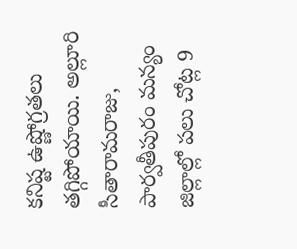కనిష్ట ఉష్ణోగ్రతలు తగ్గిపోయాయి. అల్లూరి సీతారామరాజు, పార్వతీపురం మన్యం జిల్లాల్లో పలు చోట్ల 9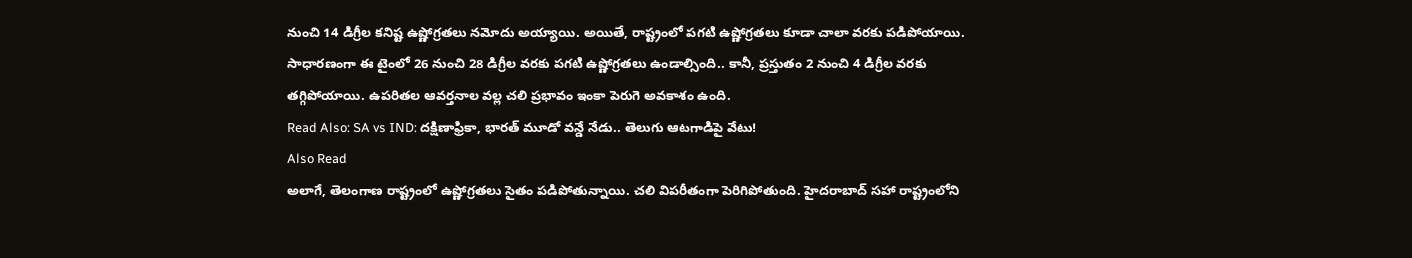నుంచి 14 డిగ్రీల కనిష్ట ఉష్ణోగ్రతలు నమోదు అయ్యాయి. అయితే, రాష్ట్రంలో పగటి ఉష్ణోగ్రతలు కూడా చాలా వరకు పడిపోయాయి. సాధారణంగా ఈ టైంలో 26 నుంచి 28 డిగ్రీల వరకు పగటి ఉష్ణోగ్రతలు ఉండాల్సింది.. కానీ, ప్రస్తుతం 2 నుంచి 4 డిగ్రీల వరకు తగ్గిపోయాయి. ఉపరితల ఆవర్తనాల వల్ల చలి ప్రభావం ఇంకా పెరుగె అవకాశం ఉంది.
Read Also: SA vs IND: దక్షిణాఫ్రికా, భారత్ మూడో వన్డే నేడు.. తెలుగు ఆటగాడిపై వేటు!
Also Read
అలాగే, తెలంగాణ రాష్ట్రంలో ఉష్ణోగ్రతలు సైతం పడిపోతున్నాయి. చలి విపరీతంగా పెరిగిపోతుంది. హైదరాబాద్ సహా రాష్ట్రంలోని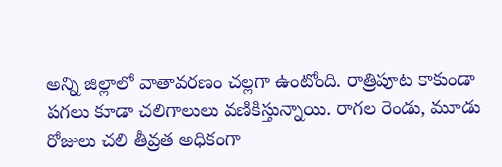అన్ని జిల్లాలో వాతావరణం చల్లగా ఉంటోంది. రాత్రిపూట కాకుండా పగలు కూడా చలిగాలులు వణికిస్తున్నాయి. రాగల రెండు, మూడు రోజులు చలి తీవ్రత అధికంగా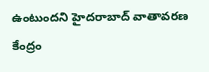ఉంటుందని హైదరాబాద్ వాతావరణ కేంద్రం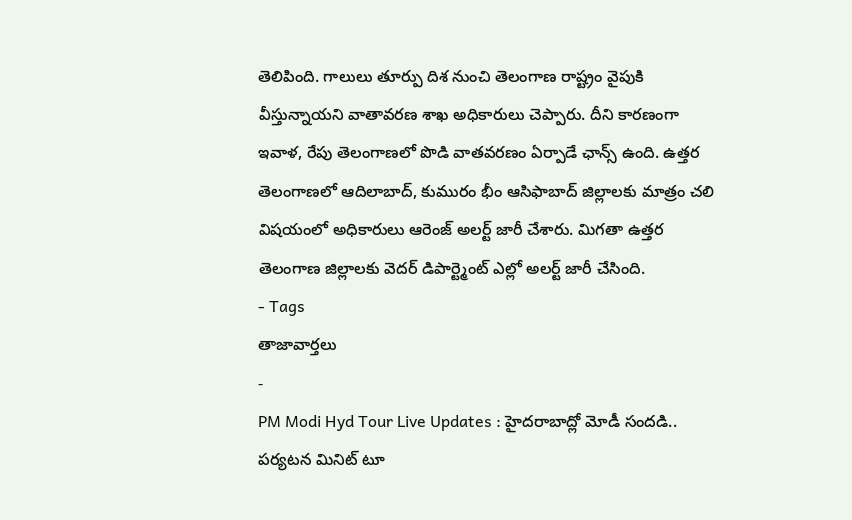తెలిపింది. గాలులు తూర్పు దిశ నుంచి తెలంగాణ రాష్ట్రం వైపుకి వీస్తున్నాయని వాతావరణ శాఖ అధికారులు చెప్పారు. దీని కారణంగా ఇవాళ, రేపు తెలంగాణలో పొడి వాతవరణం ఏర్పాడే ఛాన్స్ ఉంది. ఉత్తర తెలంగాణలో ఆదిలాబాద్, కుమురం భీం ఆసిఫాబాద్ జిల్లాలకు మాత్రం చలి విషయంలో అధికారులు ఆరెంజ్ అలర్ట్ జారీ చేశారు. మిగతా ఉత్తర తెలంగాణ జిల్లాలకు వెదర్ డిపార్ట్మెంట్ ఎల్లో అలర్ట్ జారీ చేసింది.
- Tags
తాజావార్తలు
-
PM Modi Hyd Tour Live Updates : హైదరాబాద్లో మోడీ సందడి.. పర్యటన మినిట్ టూ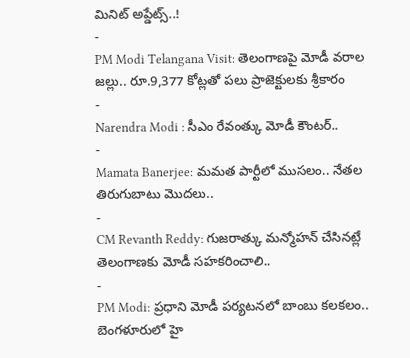మినిట్ అప్డేట్స్..!
-
PM Modi Telangana Visit: తెలంగాణపై మోడీ వరాల జల్లు.. రూ.9,377 కోట్లతో పలు ప్రాజెక్టులకు శ్రీకారం
-
Narendra Modi : సీఎం రేవంత్కు మోడీ కౌంటర్..
-
Mamata Banerjee: మమత పార్టీలో ముసలం.. నేతల తిరుగుబాటు మొదలు..
-
CM Revanth Reddy: గుజరాత్కు మన్మోహన్ చేసినట్లే తెలంగాణకు మోడీ సహకరించాలి..
-
PM Modi: ప్రధాని మోడీ పర్యటనలో బాంబు కలకలం.. బెంగళూరులో హై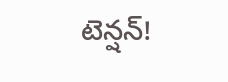టెన్షన్!